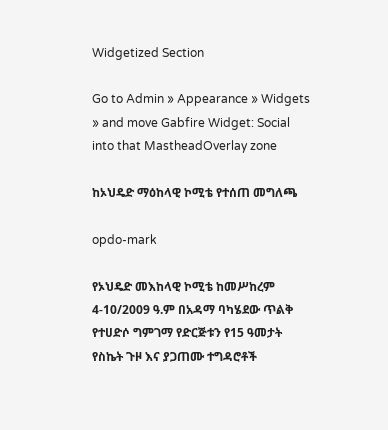Widgetized Section

Go to Admin » Appearance » Widgets » and move Gabfire Widget: Social into that MastheadOverlay zone

ከኦህዴድ ማዕከላዊ ኮሚቴ የተሰጠ መግለጫ

opdo-mark

የኦህዴድ መእከላዊ ኮሚቴ ከመሥከረም 4-10/2009 ዓ.ም በአዳማ ባካሄደው ጥልቅ የተሀድሶ ግምገማ የድርጅቱን የ15 ዓመታት የስኬት ጉዞ እና ያጋጠሙ ተግዳሮቶች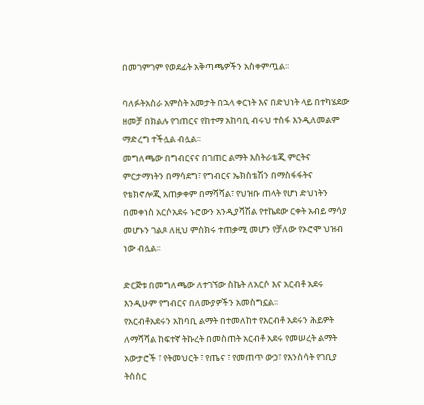በመገምገም የወደፊት አቅጣጫዎችን አስቀምጧል፡፡

ባለፉትአስራ አምስት አመታት በኋላ ቀርነት እና በድህነት ላይ በተካሄደው ዘመቻ በክልሉ የገጠርና የከተማ አከባቢ ብሩህ ተስፋ እንዲለመልም ማድረግ ተችሏል ብሏል፡፡
መግለጫው በግብርናና በገጠር ልማት እስትራቴጂ ምርትና ምርታማነትን በማሳደግ፣ የግብርና ኤክስቴሽን በማስፋፋትና የቴክኖሎጂ አጠቃቀም በማሻሻል፣ የህዝቡ ጠላት የሆነ ድህነትን በመቀነስ አርሶአደሩ ኑሮውን አንዲያሻሽል የተኬደው ርቀት አብይ ማሳያ መሆኑን ገልጾ ለዚህ ምስክሩ ተጠቃሚ መሆን የቻለው የኦሮሞ ህዝብ ነው ብሏል፡፡

ድርጅቱ በመግለጫው ለተገኘው ስኬት ለአርሶ እና አርብቶ አደሩ እንዲሁም የግብርና በለሙያዎችን አመስግኗል፡፡
የአርብቶአደሩን አከባቢ ልማት በተመለከተ የእርብቶ አደሩን ሕይዎት ለማሻሻል ከፍተኛ ትኩረት በመስጠት አርብቶ አደሩ የመሠረት ልማት አውታሮች ፣ የትመህርት ፣ የጤና ፣ የመጠጥ ውኃ፣ የእንስሳት የገቢያ ትስስር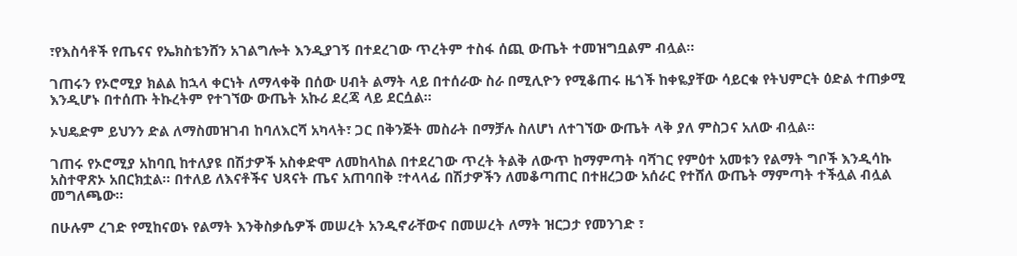፣የእስሳቶች የጤናና የኤክስቴንሸን አገልግሎት እንዲያገኝ በተደረገው ጥረትም ተስፋ ሰጪ ውጤት ተመዝግቧልም ብሏል፡፡

ገጠሩን የኦሮሚያ ክልል ከኋላ ቀርነት ለማላቀቅ በሰው ሀብት ልማት ላይ በተሰራው ስራ በሚሊዮን የሚቆጠሩ ዜጎች ከቀዬያቸው ሳይርቁ የትህምርት ዕድል ተጠቃሚ እንዲሆኑ በተሰጡ ትኩረትም የተገኘው ውጤት አኩሪ ደረጃ ላይ ደርሷል፡፡

ኦህዴድም ይህንን ድል ለማስመዝገብ ከባለእርሻ አካላት፣ ጋር በቅንጅት መስራት በማቻሉ ስለሆነ ለተገኘው ውጤት ላቅ ያለ ምስጋና አለው ብሏል፡፡

ገጠሩ የኦሮሚያ አከባቢ ከተለያዩ በሽታዎች አስቀድሞ ለመከላከል በተደረገው ጥረት ትልቅ ለውጥ ከማምጣት ባሻገር የምዕተ አመቱን የልማት ግቦች እንዲሳኩ አስተዋጽኦ አበርክቷል፡፡ በተለይ ለእናቶችና ህጻናት ጤና አጠባበቅ ፣ተላላፊ በሽታዎችን ለመቆጣጠር በተዘረጋው አሰራር የተሸለ ውጤት ማምጣት ተችሏል ብሏል መግለጫው፡፡

በሁሉም ረገድ የሚከናወኑ የልማት እንቅስቃሴዎች መሠረት አንዲኖራቸውና በመሠረት ለማት ዝርጋታ የመንገድ ፣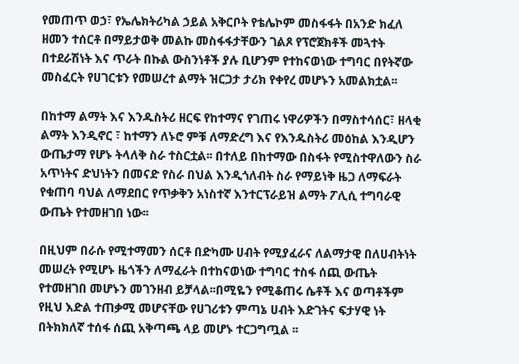የመጠጥ ወኃ፣ የኤሌክትሪካል ኃይል አቅርቦት የቴሌኮም መስፋፋት በአንድ ክፈለ ዘመን ተሰርቶ በማይታወቅ መልኩ መስፋፋታቸውን ገልጾ የፕሮጀክቶች መጓተት በተደራሽነት እና ጥራት በኩል ውስንነቶች ያሉ ቢሆንም የተከናወነው ተግባር በየትኛው መስፈርት የሀገርቱን የመሠረተ ልማት ዝርጋታ ታሪክ የቀየረ መሆኑን አመልክቷል፡፡

በከተማ ልማት እና እንዱስትሪ ዘርፍ የከተማና የገጠሩ ነዋሪዎችን በማስተሳሰር፣ ዘላቂ ልማት እንዲኖር ፣ ከተማን ለኑሮ ምቹ ለማድረግ እና የእንዱስትሪ መዕከል እንዲሆን ውጤታማ የሆኑ ትላለቅ ስራ ተስርቷል፡፡ በተለይ በከተማው በስፋት የሚስተዋለውን ስራ አጥነትና ድህነትን በመናድ የስራ በህል እንዲጎለብት ስራ የማይነቅ ዜጋ ለማፍራት የቁጠባ ባህል ለማደበር የጥቃቅን አነስተኛ እንተርፕራይዝ ልማት ፖሊሲ ተግባራዊ ውጤት የተመዘገበ ነው፡፡

በዚህም በራሱ የሚተማመን ሰርቶ በድካሙ ሀብት የሚያፈራና ለልማታዊ በለሀብትነት መሠረት የሚሆኑ ዜጎችን ለማፈራት በተከናወነው ተግባር ተስፋ ሰጪ ውጤት የተመዘገበ መሆኑን መገንዘብ ይቻላል፡፡በሚዬን የሚቆጠሩ ሴቶች እና ወጣቶችም የዚህ እድል ተጠቃሚ መሆናቸው የሀገሪቱን ምጣኔ ሀብት እድገትና ፍታሃዊ ነት በትክክለኛ ተሰፋ ሰጪ አቅጣጫ ላይ መሆኑ ተርጋግጧል ፡፡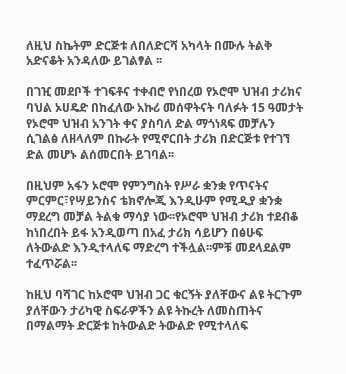ለዚህ ስኬትም ድርጅቱ ለበለድርሻ አካላት በሙሉ ትልቅ አድናቆት አንዳለው ይገልፃል ፡፡

በገዢ መደቦች ተገፍቶና ተቀብሮ የነበረወ የኦሮሞ ህዝብ ታሪክና ባህል ኦሀዴድ በከፈለው አኩሪ መሰዋትናት ባለፉት 15 ዓመታት የኦሮሞ ህዝብ አንገት ቀና ያስባለ ድል ማጎነጻፍ መቻሉን ሲገልፅ ለዘላለም በኩራት የሚኖርበት ታሪክ በድርጅቱ የተገኘ ድል መሆኑ ልሰመርበት ይገባል፡፡

በዚህም አፋን ኦሮሞ የምንግስት የሥራ ቋንቋ የጥናትና ምርምር፣የሣይንስና ቴክኖሎጂ እንዲሁም የሚዲያ ቋንቋ ማደረግ መቻል ትልቁ ማሳያ ነው፡፡የኦሮሞ ህዝብ ታሪክ ተደብቆ ከነበረበት ይፋ አንዲወጣ በአፈ ታሪክ ሳይሆን በፅሁፍ ለትውልድ እንዲተላለፍ ማድረግ ተችሏል፡፡ምቹ መደላደልም ተፈጥሯል፡፡

ከዚህ ባሻገር ከኦሮሞ ህዝብ ጋር ቁርኝት ያለቸውና ልዩ ትርጉም ያለቸውን ታሪካዊ ስፍራዎችን ልዩ ትኩረት ለመስጠትና በማልማት ድርጅቱ ከትውልድ ትውልድ የሚተላለፍ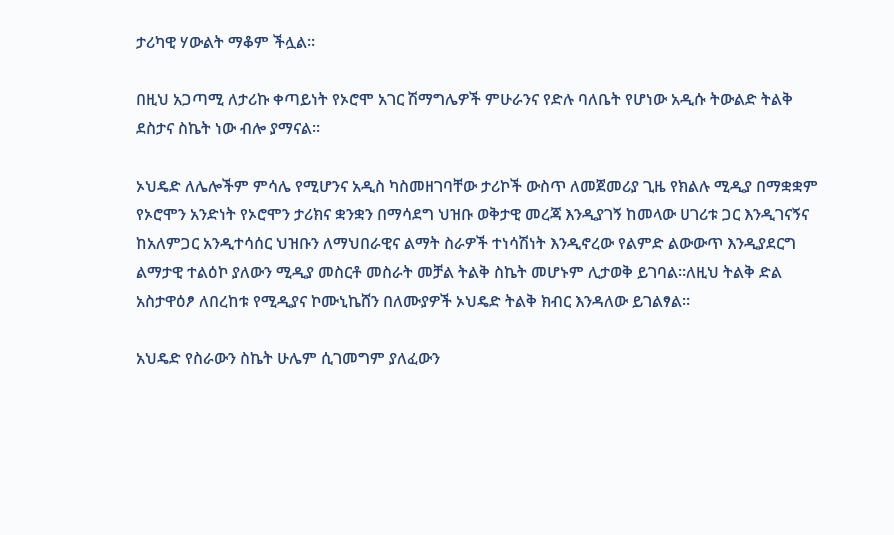ታሪካዊ ሃውልት ማቆም ችሏል፡፡

በዚህ አጋጣሚ ለታሪኩ ቀጣይነት የኦሮሞ አገር ሽማግሌዎች ምሁራንና የድሉ ባለቤት የሆነው አዲሱ ትውልድ ትልቅ ደስታና ስኬት ነው ብሎ ያማናል፡፡

ኦህዴድ ለሌሎችም ምሳሌ የሚሆንና አዲስ ካስመዘገባቸው ታሪኮች ውስጥ ለመጀመሪያ ጊዜ የክልሉ ሚዲያ በማቋቋም የኦሮሞን አንድነት የኦሮሞን ታሪክና ቋንቋን በማሳደግ ህዝቡ ወቅታዊ መረጃ እንዲያገኝ ከመላው ሀገሪቱ ጋር እንዲገናኝና ከአለምጋር አንዲተሳሰር ህዝቡን ለማህበራዊና ልማት ስራዎች ተነሳሽነት እንዲኖረው የልምድ ልውውጥ እንዲያደርግ ልማታዊ ተልዕኮ ያለውን ሚዲያ መስርቶ መስራት መቻል ትልቅ ስኬት መሆኑም ሊታወቅ ይገባል፡፡ለዚህ ትልቅ ድል አስታዋዕፆ ለበረከቱ የሚዲያና ኮሙኒኬሸን በለሙያዎች ኦህዴድ ትልቅ ክብር እንዳለው ይገልፃል፡፡

አህዴድ የስራውን ስኬት ሁሌም ሲገመግም ያለፈውን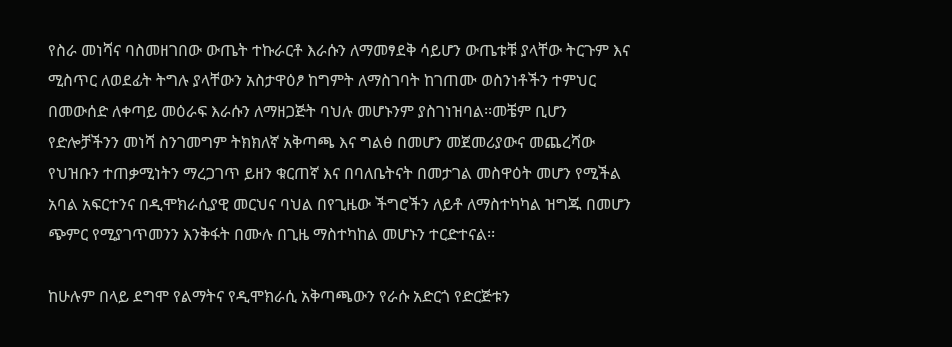የስራ መነሻና ባስመዘገበው ውጤት ተኩራርቶ እራሱን ለማመፃደቅ ሳይሆን ውጤቱቹ ያላቸው ትርጉም እና ሚስጥር ለወደፊት ትግሉ ያላቸውን አስታዋዕፆ ከግምት ለማስገባት ከገጠሙ ወስንነቶችን ተምህር በመውሰድ ለቀጣይ መዕራፍ እራሱን ለማዘጋጅት ባህሉ መሆኑንም ያስገነዝባል፡፡መቼም ቢሆን የድሎቻችንን መነሻ ስንገመግም ትክክለኛ አቅጣጫ እና ግልፅ በመሆን መጀመሪያውና መጨረሻው የህዝቡን ተጠቃሚነትን ማረጋገጥ ይዘን ቁርጠኛ እና በባለቤትናት በመታገል መስዋዕት መሆን የሚችል አባል አፍርተንና በዲሞክራሲያዊ መርህና ባህል በየጊዜው ችግሮችን ለይቶ ለማስተካካል ዝግጁ በመሆን ጭምር የሚያገጥመንን እንቅፋት በሙሉ በጊዜ ማስተካከል መሆኑን ተርድተናል፡፡

ከሁሉም በላይ ደግሞ የልማትና የዲሞክራሲ አቅጣጫውን የራሱ አድርጎ የድርጅቱን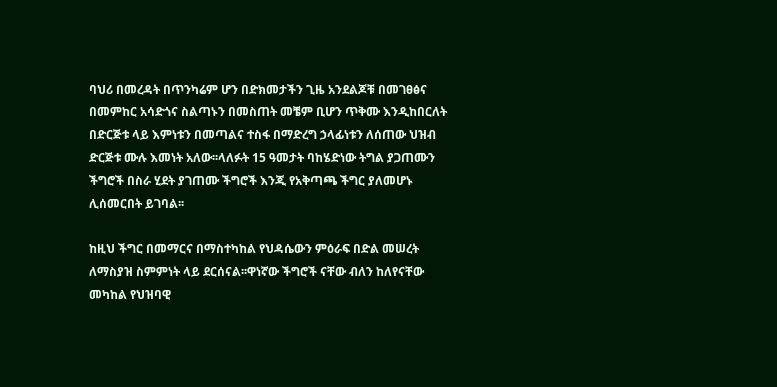ባህሪ በመረዳት በጥንካሬም ሆን በድክመታችን ጊዜ አንደልጆቹ በመገፀፅና በመምከር አሳድጎና ስልጣኑን በመስጠት መቼም ቢሆን ጥቅሙ እንዲከበርለት በድርጅቱ ላይ እምነቱን በመጣልና ተስፋ በማድረግ ኃላፊነቱን ለሰጠው ህዝብ ድርጅቱ ሙሉ እመነት አለው፡፡ላለፉት 15 ዓመታት ባከሄድነው ትግል ያጋጠሙን ችግሮች በስራ ሂደት ያገጠሙ ችግሮች እንጂ የአቅጣጫ ችግር ያለመሆኑ ሊሰመርበት ይገባል፡፡

ከዚህ ችግር በመማርና በማስተካከል የህዳሴውን ምዕራፍ በድል መሠረት ለማስያዝ ስምምነት ላይ ደርሰናል፡፡ዋነኛው ችግሮች ናቸው ብለን ከለየናቸው መካከል የህዝባዊ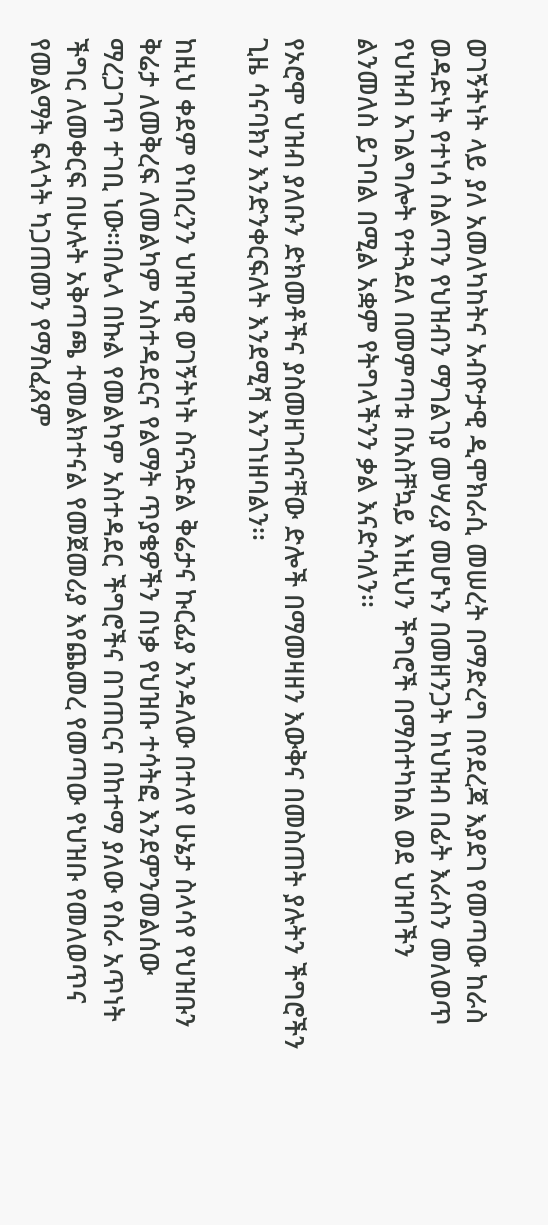ወገኝትነት ላይ ያለ አመለካከትና አብዮታዊ ዲሞክራሲ መሠረት በማድረግ በየደረጃ እያደገ የመጣው ከራስ ወዳድነት የተነሳ ስልጣን የህዝብን ማገልገያ መሣሪያ መሆኑን በመዘንጋት ከህዝብ በፊት እራስን መለወጥ የህዝብ አገልግሎት የተጓደለ በመምጣቱ በአስቸኳይ እነዚህን ችግሮች በማስተካከል ወደ ህዝባችን ልንመለስ ይገባል በሚል አቋም የትግላችንን ቃል እናድሳለን፡፡

የኦሮሞ ህዝብ ያለቡን ድክመቶችና ያስመዘገብናቸው ድሎች በማመዛዘን እውቅና በመስጠት ያሉትን ችግሮችን ጊዜ ሳናባክን እንድንቀርፍለት እንደሚሻ እንገነዘባልን፡፡

ከዚህ ቀደም የነበረንን ህዝባዊ ወገኝትነት ስናጓድል ቅሬታና ኩርፊያ አንዳለው በተለየ ሁኔታ ስላሳየ የህዝቡን ቅሬታ ለመቅረፍ ለመልካም አስተዳደርና የልማት ጥያቄዎችን በነቃ የህዝቡ ተሳትፎ እንደምንመልሰው ማረጋገጥ ተገቢ ነው፡፡በሌላ በኩል የመልካም አስተዳደር ችግሮችና በገጠርና በከተማ ያለው የስራ አጥነት ችግር ለመቀርፍ በሁሉት አቅጣጫ ተመልክተናል የመጀመሪያ እየጨመረ የመጣው የህዝቡ የመለወጥና የመልማት ፍላጎት ካጋጠመን የማስፈጸም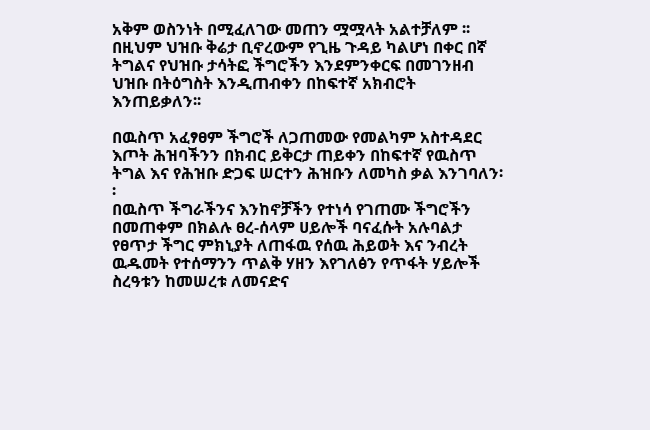አቅም ወስንነት በሚፈለገው መጠን ሟሟላት አልተቻለም ፡፡ በዚህም ህዝቡ ቅሬታ ቢኖረውም የጊዜ ጉዳይ ካልሆነ በቀር በኛ ትግልና የህዝቡ ታሳትፎ ችግሮችን እንደምንቀርፍ በመገንዘብ ህዝቡ በትዕግስት እንዲጠብቀን በከፍተኛ አክብሮት እንጠይቃለን፡፡

በዉስጥ አፈፃፀም ችግሮች ለጋጠመው የመልካም አስተዳደር እጦት ሕዝባችንን በክብር ይቅርታ ጠይቀን በከፍተኛ የዉስጥ ትግል እና የሕዝቡ ድጋፍ ሠርተን ሕዝቡን ለመካስ ቃል እንገባለን፡፡
በዉስጥ ችግራችንና እንከኖቻችን የተነሳ የገጠሙ ችግሮችን በመጠቀም በክልሉ ፀረ-ሰላም ሀይሎች ባናፈሱት አሉባልታ የፀጥታ ችግር ምክኒያት ለጠፋዉ የሰዉ ሕይወት እና ንብረት ዉዱመት የተሰማንን ጥልቅ ሃዘን እየገለፅን የጥፋት ሃይሎች ስረዓቱን ከመሠረቱ ለመናድና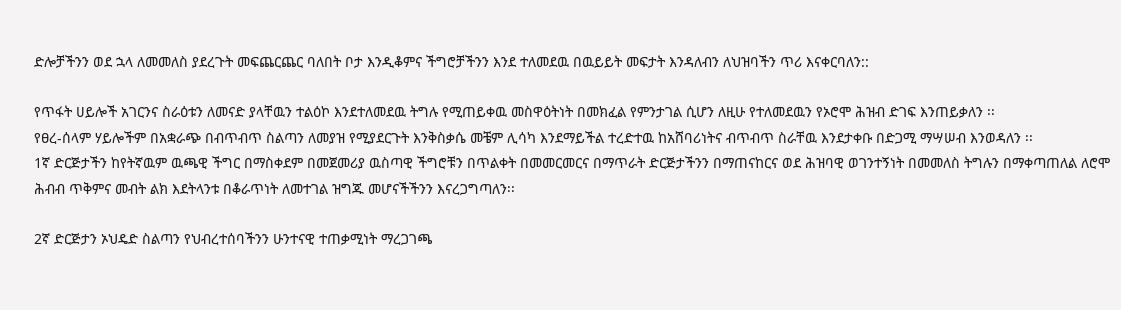ድሎቻችንን ወደ ኋላ ለመመለስ ያደረጉት መፍጨርጨር ባለበት ቦታ እንዲቆምና ችግሮቻችንን እንደ ተለመደዉ በዉይይት መፍታት እንዳለብን ለህዝባችን ጥሪ እናቀርባለን::

የጥፋት ሀይሎች አገርንና ስራዕቱን ለመናድ ያላቸዉን ተልዕኮ እንደተለመደዉ ትግሉ የሚጠይቀዉ መስዋዕትነት በመክፈል የምንታገል ሲሆን ለዚሁ የተለመደዉን የኦሮሞ ሕዝብ ድገፍ እንጠይቃለን ፡፡
የፀረ-ሰላም ሃይሎችም በአቋራጭ በብጥብጥ ስልጣን ለመያዝ የሚያደርጉት እንቅስቃሴ መቼም ሊሳካ እንደማይችል ተረድተዉ ከአሸባሪነትና ብጥብጥ ስራቸዉ እንደታቀቡ በድጋሚ ማሣሠብ እንወዳለን ፡፡
1ኛ ድርጅታችን ከየትኛዉም ዉጫዊ ችግር በማስቀደም በመጀመሪያ ዉስጣዊ ችግሮቹን በጥልቀት በመመርመርና በማጥራት ድርጅታችንን በማጠናከርና ወደ ሕዝባዊ ወገንተኝነት በመመለስ ትግሉን በማቀጣጠለል ለሮሞ ሕብብ ጥቅምና መብት ልክ እደትላንቱ በቆራጥነት ለመተገል ዝግጁ መሆናችችንን እናረጋግጣለን፡፡

2ኛ ድርጅታን ኦህዴድ ስልጣን የህብረተሰባችንን ሁንተናዊ ተጠቃሚነት ማረጋገጫ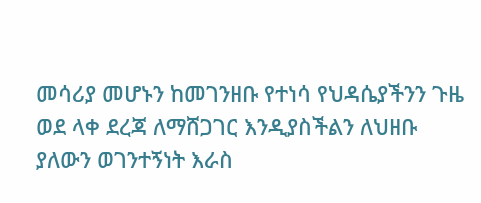መሳሪያ መሆኑን ከመገንዘቡ የተነሳ የህዳሴያችንን ጉዜ ወደ ላቀ ደረጃ ለማሸጋገር እንዲያስችልን ለህዘቡ ያለውን ወገንተኝነት እራስ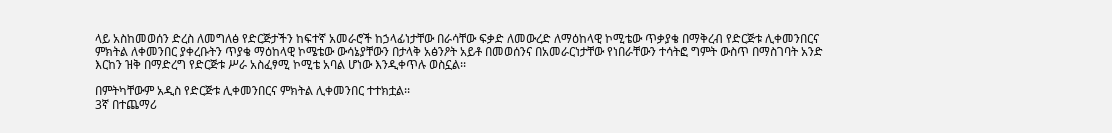ላይ አስከመወሰን ድረስ ለመግለፅ የድርጅታችን ከፍተኛ አመራሮች ከኃላፊነታቸው በራሳቸው ፍቃድ ለመውረድ ለማዕከላዊ ኮሚቴው ጥቃያቄ በማቅረብ የድርጅቱ ሊቀመንበርና ምክትል ለቀመንበር ያቀረቡትን ጥያቄ ማዕከላዊ ኮሜቴው ውሳኔያቸውን በታላቅ አፅንዖት አይቶ በመወሰንና በአመራርነታቸው የነበራቸውን ተሳትፎ ግምት ውስጥ በማስገባት አንድ እርከን ዝቅ በማድረግ የድርጅቱ ሥራ አስፈፃሚ ኮሚቴ አባል ሆነው እንዲቀጥሉ ወስኗል፡፡

በምትካቸውም አዲስ የድርጅቱ ሊቀመንበርና ምክትል ሊቀመንበር ተተክቷል፡፡
3ኛ በተጨማሪ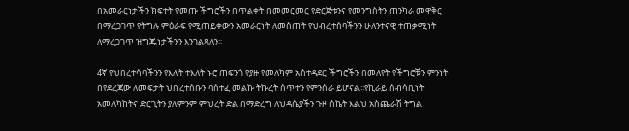በአመራርነታችን ክፍተት የመጡ ችግሮችን በጥልቀት በመመርመር የድርጅቱንና የመንግስትን ጠንካራ መዋቅር በማረጋገጥ የትግሉ ምዕራፍ የሚጠይቀውን አመራርነት ለመስጠት የህብረተሰባችንን ሁለንተናዊ ተጠቃሚነት ለማረጋገጥ ዝግጁነታችንን እንገልጻለን፡፡

4ኛ የህበረተሳባችንን የእለት ተእለት ኑሮ ጠፍንጎ የያዙ የመለካም አስተዳደር ችግሮችን በመለየት የችግሮቹን ምንነት በየደረጃው ለመፍታት ህበረተሰቡን ባሰተፈ መልኩ ትኩረት ሰጥተን የምንሰራ ይሆናል፡፡የኪራይ ሰብሳቢነት አመለካከትና ድርጊትን ያለምንም ምህረት ድል በማድረግ ለህዳሴያችን ጉዞ ስኬት እልህ አስጨራሽ ትግል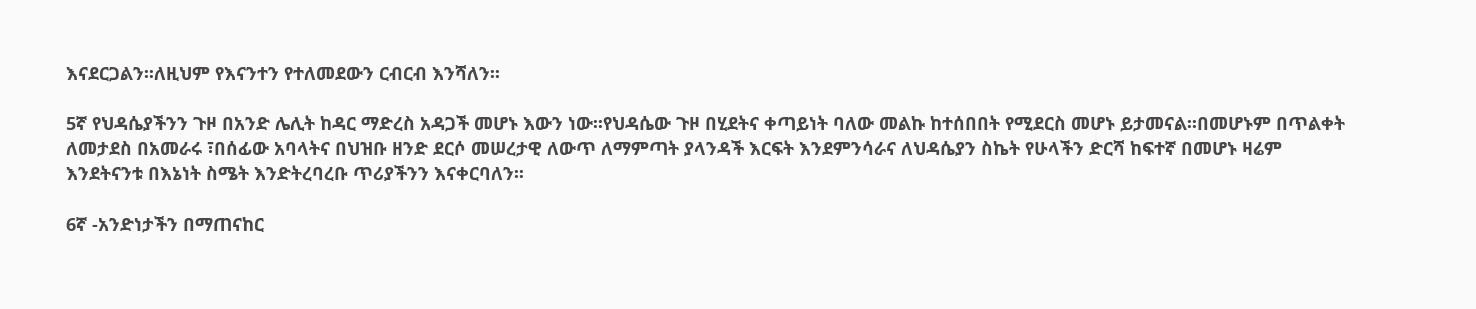እናደርጋልን፡፡ለዚህም የእናንተን የተለመደውን ርብርብ እንሻለን፡፡

5ኛ የህዳሴያችንን ጉዞ በአንድ ሌሊት ከዳር ማድረስ አዳጋች መሆኑ እውን ነው፡፡የህዳሴው ጉዞ በሂደትና ቀጣይነት ባለው መልኩ ከተሰበበት የሚደርስ መሆኑ ይታመናል፡፡በመሆኑም በጥልቀት ለመታደስ በአመራሩ ፣በሰፊው አባላትና በህዝቡ ዘንድ ደርሶ መሠረታዊ ለውጥ ለማምጣት ያላንዳች እርፍት እንደምንሳራና ለህዳሴያን ስኬት የሁላችን ድርሻ ከፍተኛ በመሆኑ ዛሬም እንደትናንቱ በእኔነት ስሜት እንድትረባረቡ ጥሪያችንን እናቀርባለን፡፡

6ኛ -አንድነታችን በማጠናከር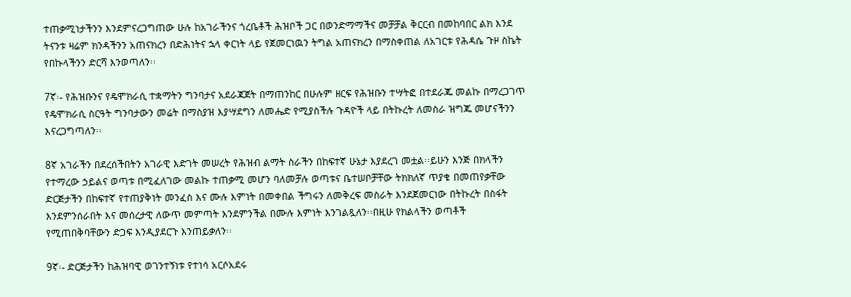ተጠቃሚነታችንን እንደምናረጋግጠው ሁሉ ከአገራችንና ጎረቤቶች ሕዝቦች ጋር በወንድማማችና መቻቻል ቅርርብ በመከባበር ልክ እንደ ትናንቱ ዛሬም ክንዳችንን አጠናክረን በድሕነትና ኋላ ቀርነት ላይ የጀመርነዉን ትግል አጠናክረን በማስቀጠል ለአገርቱ የሕዳሴ ጉዞ ስኬት የበኩላችንን ድርሻ እንወጣለን፡፡

7ኛ፡- የሕዝቡንና የዴሞክራሲ ተቋማትን ግንባታና አደራጃጀት በማጠንከር በሁሉም ዘርፍ የሕዝቡን ተሣትፎ በተደራጁ መልኩ በማረጋገጥ የዴሞክራሲ ስርዓት ግንባታውን መሬት በማስያዝ እያሣደግን ለመሔድ የሚያስችሉ ጉዳዮች ላይ በትኩረት ለመስራ ዝግጁ መሆናችንን እናረጋግጣለን፡፡

8ኛ አገራችን በደረሰችበትን አገራዊ እድገት መሠረት የሕዝብ ልማት ስራችን በከፍተኛ ሁኔታ እያደረገ መቷል፡፡ይሁን እንጅ በክላችን የተማረው ኃይልና ወጣቱ በሚፈለገው መልኩ ተጠቃሚ መሆን ባለመቻሉ ወጣቱና ቤተሠቦቻቸው ትክክለኛ ጥያቄ በመጠየቃቸው ድርጅታችን በከፍተኛ የተጠያቅነት መንፈስ እና ሙሉ እምነት በመቀበል ችግሩን ለመቅረፍ መስራት እንደጀመርነው በትኩረት በስፋት እንደምንሰራበት እና መሰረታዊ ለውጥ መምጣት እንደምንችል በሙሉ እምነት እንገልጿለን፡፡በዚሁ የክልላችን ወጣቶች የሚጠበቅባቸውን ድጋፍ እንዲያደርጉ እንጠይቃለን፡፡

9ኛ፡- ድርጅታችን ከሕዝባዊ ወገንተኝነቱ የተነሳ አርሶአደሩ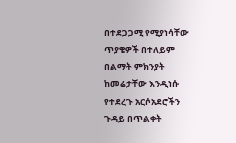በተደጋጋሚ የሚያነሳቸው ጥያቄዎች በተለይም በልማት ምክንያት ከመሬታቸው እንዲነሱ የተደረጉ አርሶአደሮችን ጉዳይ በጥልቀት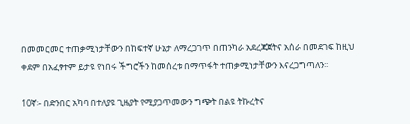በመመርመር ተጠቃሚነታቸውን በከፍተኛ ሁኔታ ለማረጋገጥ በጠንካራ አደረጃጀትና አሰራ በመደገፍ ከዚህ ቀደም በአፈፃተም ይታዩ የነበሩ ችግሮችን ከመሰረቱ በማጥፋት ተጠቃሚነታቸውን እናረጋግጣለን፡፡

10ኛ፡- በድንበር አካባ በተለያዩ ጊዜያት የሚያጋጥመውን ግጭት በልዩ ትኩረትና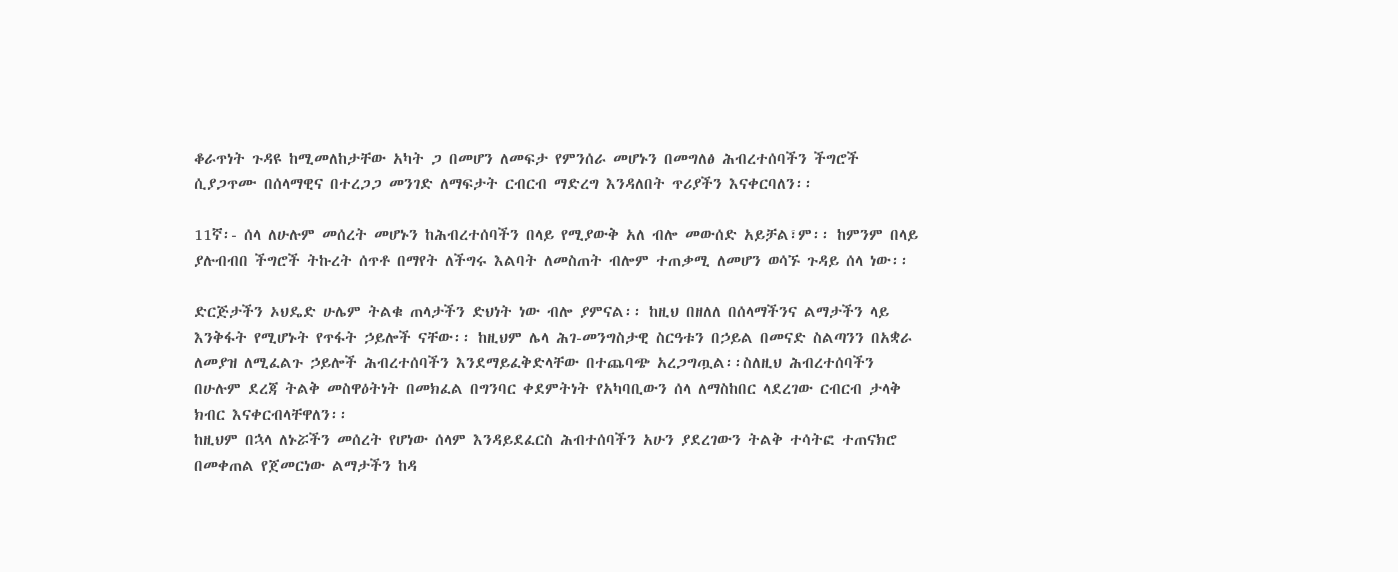ቆራጥነት ጉዳዩ ከሚመለከታቸው አካት ጋ በመሆን ለመፍታ የምንሰራ መሆኑን በመግለፅ ሕብረተሰባችን ችግሮች ሲያጋጥሙ በሰላማዊና በተረጋጋ መንገድ ለማፍታት ርብርብ ማድረግ እንዳለበት ጥሪያችን እናቀርባለን፡፡

11ኛ፡- ሰላ ለሁሉም መሰረት መሆኑን ከሕብረተሰባችን በላይ የሚያውቅ አለ ብሎ መውሰድ አይቻል፣ም፡፡ ከምንም በላይ ያሉብብበ ችግሮች ትኩረት ሰጥቶ በማየት ለችግሩ እልባት ለመስጠት ብሎም ተጠቃሚ ለመሆን ወሳኙ ጉዳይ ሰላ ነው፡፡

ድርጅታችን ኦህዴድ ሁሌም ትልቁ ጠላታችን ድህነት ነው ብሎ ያምናል፡፡ ከዚህ በዘለለ በሰላማችንና ልማታችን ላይ እንቅፋት የሚሆኑት የጥፋት ኃይሎች ናቸው፡፡ ከዚህም ሌላ ሕገ-መንግስታዊ ስርዓቱን በኃይል በመናድ ስልጣንን በአቋራ ለመያዝ ለሚፈልጉ ኃይሎች ሕብረተሰባችን እንደማይፈቅድላቸው በተጨባጭ አረጋግጧል፡፡ስለዚህ ሕብረተሰባችን በሁሉም ደረጃ ትልቅ መስዋዕትነት በመክፈል በግንባር ቀደምትነት የአካባቢውን ሰላ ለማስከበር ላደረገው ርብርብ ታላቅ ክብር እናቀርብላቸዋለን፡፡
ከዚህም በኋላ ለኑሯችን መሰረት የሆነው ሰላም እንዳይደፈርስ ሕብተሰባችን አሁን ያደረገውን ትልቅ ተሳትፎ ተጠናክሮ በመቀጠል የጀመርነው ልማታችን ከዳ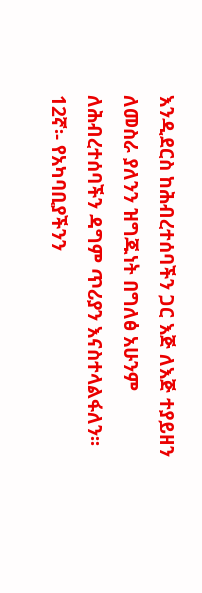እንዲደርስ ከሕብረተሰባችን ጋር እጅ ለእጅ ተያይዘን ለመስራ ያለንን ዝግጁነት በግለፅ አሁንም ለሕብረተሰባችን ዳግም ጥሪያን እናስተላልፋለን፡፡
12ኛ፡- የአካባቢያችንን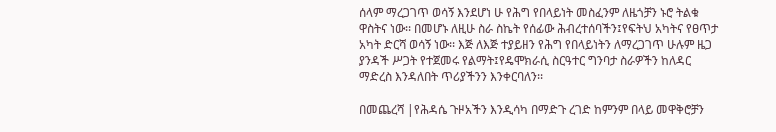ሰላም ማረጋገጥ ወሳኝ እንደሆነ ሁ የሕግ የበላይነት መስፈንም ለዜጎቻን ኑሮ ትልቁ ዋስትና ነው፡፡ በመሆኑ ለዚሁ ስራ ስኬት የሰፊው ሕብረተሰባችን፤የፍትህ አካትና የፀጥታ አካት ድርሻ ወሳኝ ነው፡፡ እጅ ለእጅ ተያይዘን የሕግ የበላይነትን ለማረጋገጥ ሁሉም ዜጋ ያንዳች ሥጋት የተጀመሩ የልማት፤የዴሞክራሲ ስርዓተር ግንባታ ስራዎችን ከለዳር ማድረስ እንዳለበት ጥሪያችንን እንቀርባለን፡፡

በመጨረሻ |የሕዳሴ ጉዞአችን እንዲሳካ በማድጉ ረገድ ከምንም በላይ መዋቅሮቻን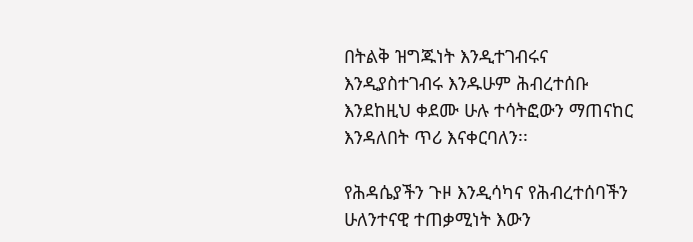በትልቅ ዝግጁነት እንዲተገብሩና እንዲያስተገብሩ እንዱሁም ሕብረተሰቡ እንደከዚህ ቀደሙ ሁሉ ተሳትፎውን ማጠናከር እንዳለበት ጥሪ እናቀርባለን፡፡

የሕዳሴያችን ጉዞ እንዲሳካና የሕብረተሰባችን ሁለንተናዊ ተጠቃሚነት እውን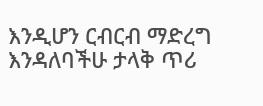እንዲሆን ርብርብ ማድረግ እንዳለባችሁ ታላቅ ጥሪ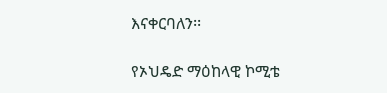እናቀርባለን፡፡

የኦህዴድ ማዕከላዊ ኮሚቴ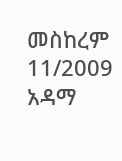መስከረም 11/2009
አዳማ